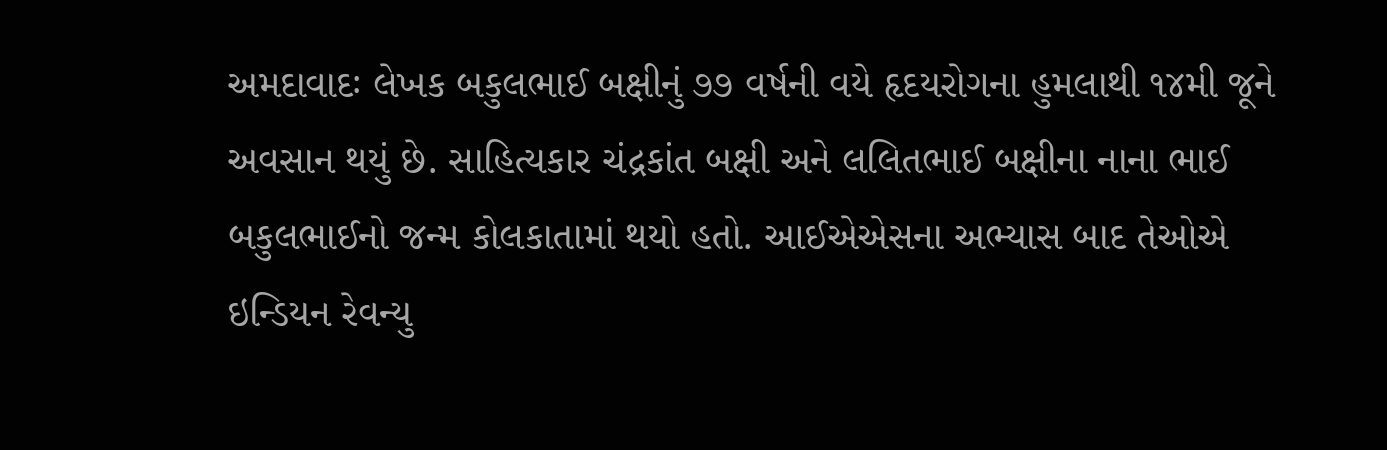અમદાવાદઃ લેખક બકુલભાઈ બક્ષીનું ૭૭ વર્ષની વયે હૃદયરોગના હુમલાથી ૧૪મી જૂને અવસાન થયું છે. સાહિત્યકાર ચંદ્રકાંત બક્ષી અને લલિતભાઈ બક્ષીના નાના ભાઈ બકુલભાઈનો જન્મ કોલકાતામાં થયો હતો. આઈએએસના અભ્યાસ બાદ તેઓએ ઇન્ડિયન રેવન્યુ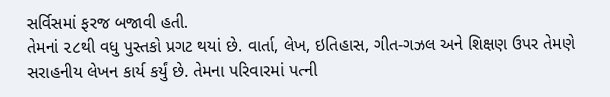સર્વિસમાં ફરજ બજાવી હતી.
તેમનાં ૨૮થી વધુ પુસ્તકો પ્રગટ થયાં છે. વાર્તા, લેખ, ઇતિહાસ, ગીત-ગઝલ અને શિક્ષણ ઉપર તેમણે સરાહનીય લેખન કાર્ય કર્યું છે. તેમના પરિવારમાં પત્ની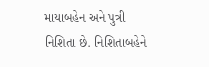માયાબહેન અને પુત્રી નિશિતા છે. નિશિતાબહેને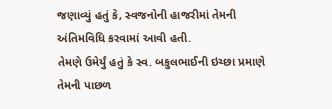જણાવ્યું હતું કે, સ્વજનોની હાજરીમાં તેમની અંતિમવિધિ કરવામાં આવી હતી.
તેમણે ઉમેર્યું હતું કે સ્વ. બકુલભાઈની ઇચ્છા પ્રમાણે તેમની પાછળ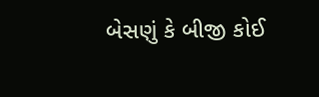બેસણું કે બીજી કોઈ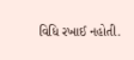વિધિ રખાઈ નહોતી.